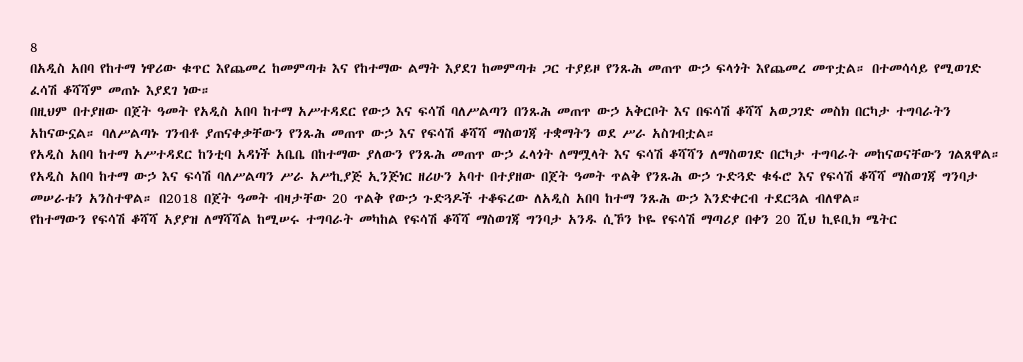8
በአዲስ አበባ የከተማ ነዋሪው ቁጥር እየጨመረ ከመምጣቱ እና የከተማው ልማት እያደገ ከመምጣቱ ጋር ተያይዞ የንጹሕ መጠጥ ውኃ ፍላጎት እየጨመረ መጥቷል። በተመሳሳይ የሚወገድ ፈሳሽ ቆሻሻም መጠኑ እያደገ ነው።
በዚህም በተያዘው በጀት ዓመት የአዲስ አበባ ከተማ አሥተዳደር የውኃ እና ፍሳሽ ባለሥልጣን በንጹሕ መጠጥ ውኃ አቅርቦት እና በፍሳሽ ቆሻሻ አወጋገድ መስክ በርካታ ተግባራትን አከናውኗል። ባለሥልጣኑ ገንብቶ ያጠናቀቃቸውን የንጹሕ መጠጥ ውኃ እና የፍሳሽ ቆሻሻ ማስወገጃ ተቋማትን ወደ ሥራ አስገብቷል።
የአዲስ አበባ ከተማ አሥተዳደር ከንቲባ አዳነች አቤቤ በከተማው ያለውን የንጹሕ መጠጥ ውኃ ፈላጎት ለማሟላት እና ፍሳሽ ቆሻሻን ለማስወገድ በርካታ ተግባራት መከናወናቸውን ገልጸዋል።
የአዲስ አበባ ከተማ ውኃ እና ፍሳሽ ባለሥልጣን ሥራ አሥኪያጅ ኢንጅነር ዘሪሁን አባተ በተያዘው በጀት ዓመት ጥልቅ የንጹሕ ውኃ ጉድጓድ ቁፋሮ እና የፍሳሽ ቆሻሻ ማስወገጃ ግንባታ መሠራቱን አንስተዋል። በ2018 በጀት ዓመት ብዛታቸው 20 ጥልቅ የውኃ ጉድጓዶች ተቆፍረው ለአዲስ አበባ ከተማ ንጹሕ ውኃ እንድቀርብ ተደርጓል ብለዋል።
የከተማውን የፍሳሽ ቆሻሻ አያያዝ ለማሻሻል ከሚሠሩ ተግባራት መካከል የፍሳሽ ቆሻሻ ማስወገጃ ግንባታ አንዱ ሲኾን ኮዬ የፍሳሽ ማጣሪያ በቀን 20 ሺህ ኪዩቢክ ሜትር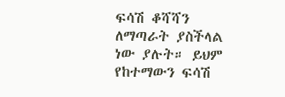ፍሳሽ ቆሻሻን ለማጣራት ያስችላል ነው ያሉት። ይህም የከተማውን ፍሳሽ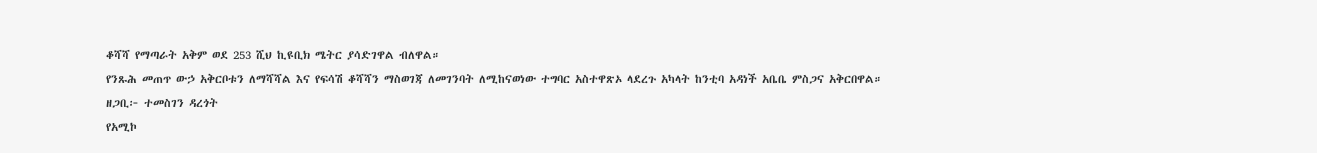ቆሻሻ የማጣራት አቅም ወደ 253 ሺህ ኪዩቢክ ሜትር ያሳድገዋል ብለዋል።
የንጹሕ መጠጥ ውኃ አቅርቦቱን ለማሻሻል እና የፍሳሽ ቆሻሻን ማስወገጃ ለመገንባት ለሚከናወነው ተግባር አስተዋጽኦ ላደረጉ አካላት ከንቲባ አዳነች አቤቤ ምስጋና አቅርበዋል።
ዘጋቢ፦ ተመስገን ዳረጎት
የአሚኮ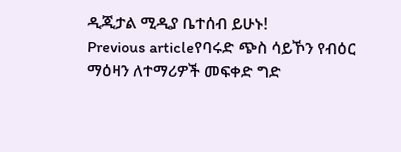ዲጂታል ሚዲያ ቤተሰብ ይሁኑ!
Previous articleየባሩድ ጭስ ሳይኾን የብዕር ማዕዛን ለተማሪዎች መፍቀድ ግድ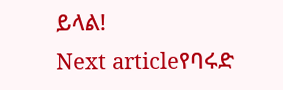ይላል!
Next articleየባሩድ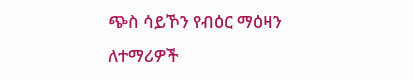ጭስ ሳይኾን የብዕር ማዕዛን ለተማሪዎች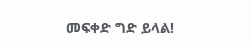መፍቀድ ግድ ይላል!